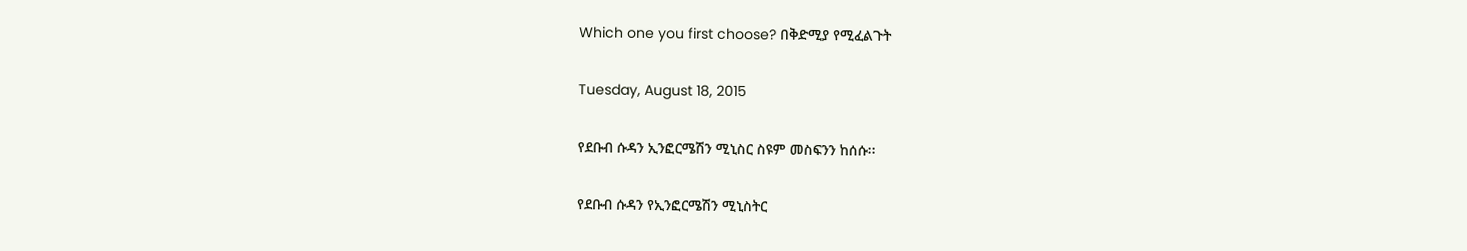Which one you first choose? በቅድሚያ የሚፈልጉት

Tuesday, August 18, 2015

የደቡብ ሱዳን ኢንፎርሜሽን ሚኒስር ስዩም መስፍንን ከሰሱ፡፡

የደቡብ ሱዳን የኢንፎርሜሽን ሚኒስትር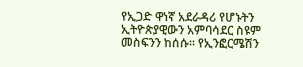የኢጋድ ዋነኛ አደራዳሪ የሆኑትን ኢትዮጵያዊውን አምባሳደር ስዩም መስፍንን ከሰሱ፡፡ የኢንፎርሜሽን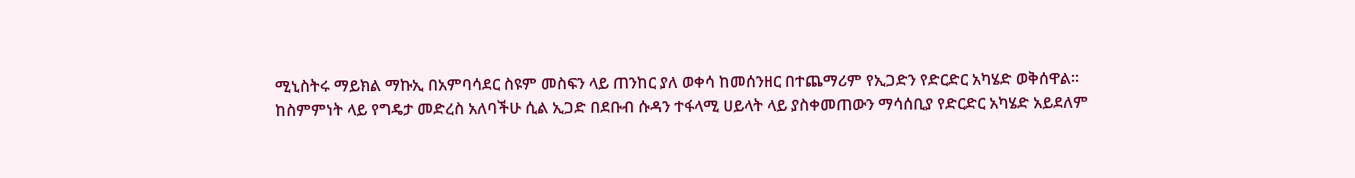ሚኒስትሩ ማይክል ማኩኢ በአምባሳደር ስዩም መስፍን ላይ ጠንከር ያለ ወቀሳ ከመሰንዘር በተጨማሪም የኢጋድን የድርድር አካሄድ ወቅሰዋል፡፡
ከስምምነት ላይ የግዴታ መድረስ አለባችሁ ሲል ኢጋድ በደቡብ ሱዳን ተፋላሚ ሀይላት ላይ ያስቀመጠውን ማሳሰቢያ የድርድር አካሄድ አይደለም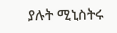ያሉት ሚኒስትሩ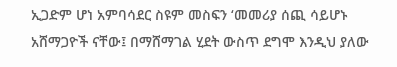ኢጋድም ሆነ አምባሳደር ስዩም መስፍን ‘መመሪያ ሰጪ ሳይሆኑ አሸማጋዮች ናቸው፤ በማሸማገል ሂደት ውስጥ ደግሞ እንዲህ ያለው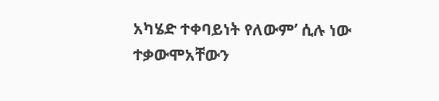አካሄድ ተቀባይነት የለውም’ ሲሉ ነው ተቃውሞአቸውን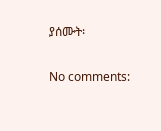ያሰሙት፡

No comments: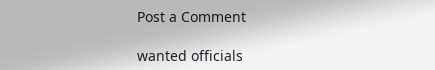Post a Comment

wanted officials